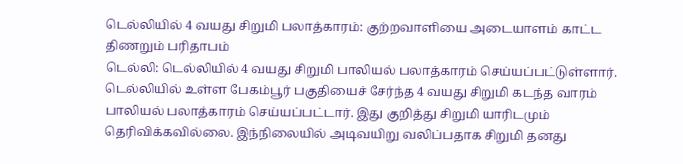டெல்லியில் 4 வயது சிறுமி பலாத்காரம்: குற்றவாளியை அடையாளம் காட்ட திணறும் பரிதாபம்
டெல்லி: டெல்லியில் 4 வயது சிறுமி பாலியல் பலாத்காரம் செய்யப்பட்டுள்ளார்.
டெல்லியில் உள்ள பேகம்பூர் பகுதியைச் சேர்ந்த 4 வயது சிறுமி கடந்த வாரம் பாலியல் பலாத்காரம் செய்யப்பட்டார். இது குறித்து சிறுமி யாரிடமும் தெரிவிக்கவில்லை. இந்நிலையில் அடிவயிறு வலிப்பதாக சிறுமி தனது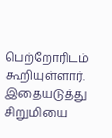பெற்றோரிடம் கூறியுள்ளார்.
இதையடுத்து சிறுமியை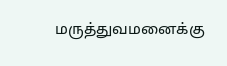மருத்துவமனைக்கு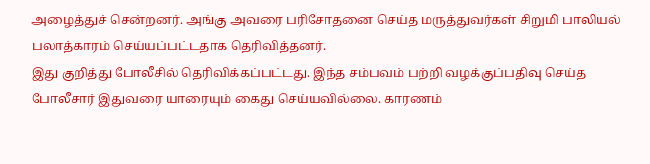அழைத்துச் சென்றனர். அங்கு அவரை பரிசோதனை செய்த மருத்துவர்கள் சிறுமி பாலியல் பலாத்காரம் செய்யப்பட்டதாக தெரிவித்தனர்.
இது குறித்து போலீசில் தெரிவிக்கப்பட்டது. இந்த சம்பவம் பற்றி வழக்குப்பதிவு செய்த போலீசார் இதுவரை யாரையும் கைது செய்யவில்லை. காரணம்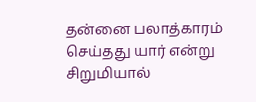தன்னை பலாத்காரம் செய்தது யார் என்று சிறுமியால்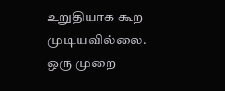உறுதியாக கூற முடியவில்லை.
ஒரு முறை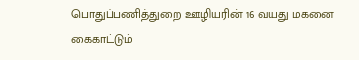பொதுப்பணித்துறை ஊழியரின் 16 வயது மகனை கைகாட்டும்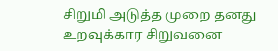சிறுமி அடுத்த முறை தனது உறவுக்கார சிறுவனை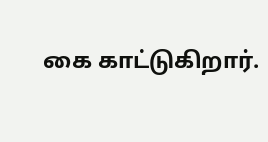கை காட்டுகிறார்.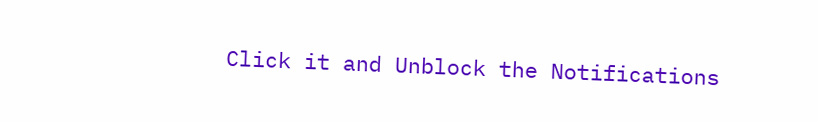Click it and Unblock the Notifications